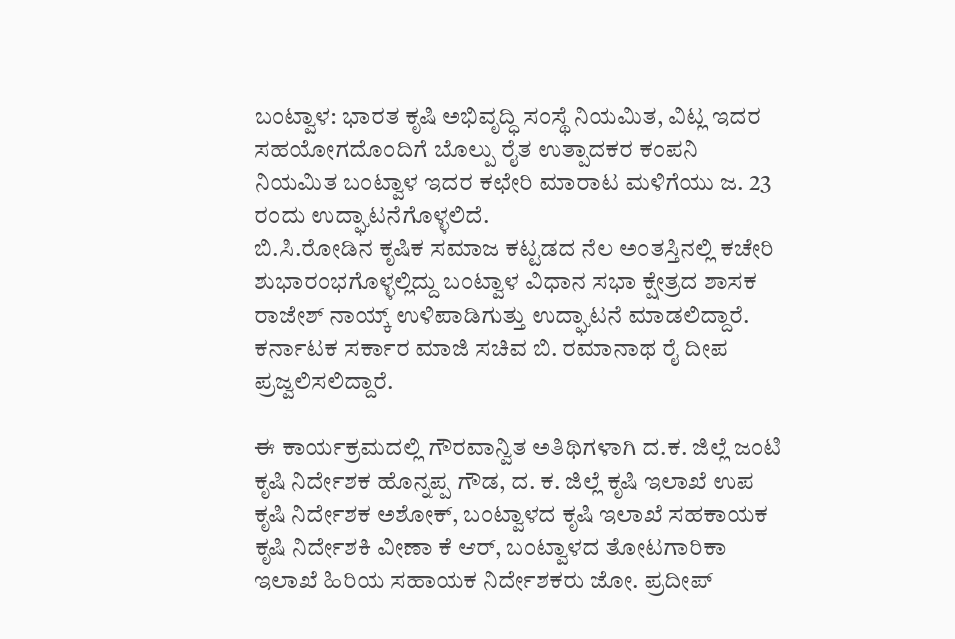ಬಂಟ್ವಾಳ: ಭಾರತ ಕೃಷಿ ಅಭಿವೃದ್ಧಿ ಸಂಸ್ಥೆ ನಿಯಮಿತ, ವಿಟ್ಲ ಇದರ ಸಹಯೋಗದೊಂದಿಗೆ ಬೊಲ್ಪು ರೈತ ಉತ್ಪಾದಕರ ಕಂಪನಿ ನಿಯಮಿತ ಬಂಟ್ವಾಳ ಇದರ ಕಛೇರಿ ಮಾರಾಟ ಮಳಿಗೆಯು ಜ. 23 ರಂದು ಉದ್ಘಾಟನೆಗೊಳ್ಳಲಿದೆ.
ಬಿ.ಸಿ.ರೋಡಿನ ಕೃಷಿಕ ಸಮಾಜ ಕಟ್ಟಡದ ನೆಲ ಅಂತಸ್ತಿನಲ್ಲಿ ಕಚೇರಿ ಶುಭಾರಂಭಗೊಳ್ಳಲ್ಲಿದ್ದು ಬಂಟ್ವಾಳ ವಿಧಾನ ಸಭಾ ಕ್ಷೇತ್ರದ ಶಾಸಕ ರಾಜೇಶ್ ನಾಯ್ಕ್ ಉಳಿಪಾಡಿಗುತ್ತು ಉದ್ಘಾಟನೆ ಮಾಡಲಿದ್ದಾರೆ. ಕರ್ನಾಟಕ ಸರ್ಕಾರ ಮಾಜಿ ಸಚಿವ ಬಿ. ರಮಾನಾಥ ರೈ ದೀಪ ಪ್ರಜ್ವಲಿಸಲಿದ್ದಾರೆ.

ಈ ಕಾರ್ಯಕ್ರಮದಲ್ಲಿ ಗೌರವಾನ್ವಿತ ಅತಿಥಿಗಳಾಗಿ ದ.ಕ. ಜಿಲ್ಲೆ ಜಂಟಿ ಕೃಷಿ ನಿರ್ದೇಶಕ ಹೊನ್ನಪ್ಪ ಗೌಡ, ದ. ಕ. ಜಿಲ್ಲೆ ಕೃಷಿ ಇಲಾಖೆ ಉಪ ಕೃಷಿ ನಿರ್ದೇಶಕ ಅಶೋಕ್, ಬಂಟ್ವಾಳದ ಕೃಷಿ ಇಲಾಖೆ ಸಹಕಾಯಕ ಕೃಷಿ ನಿರ್ದೇಶಕಿ ವೀಣಾ ಕೆ ಆರ್, ಬಂಟ್ವಾಳದ ತೋಟಗಾರಿಕಾ ಇಲಾಖೆ ಹಿರಿಯ ಸಹಾಯಕ ನಿರ್ದೇಶಕರು ಜೋ. ಪ್ರದೀಪ್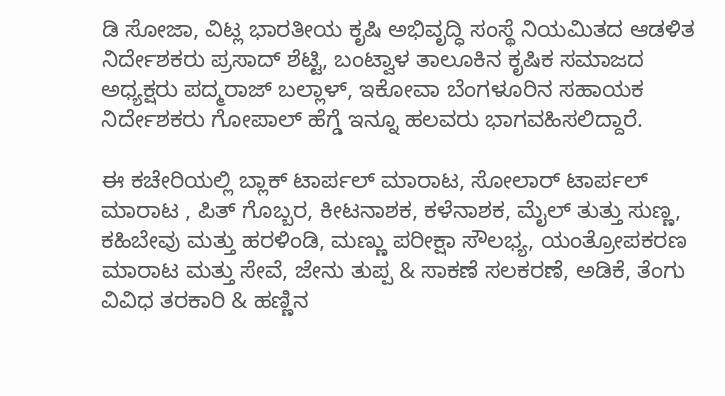ಡಿ ಸೋಜಾ, ವಿಟ್ಲ ಭಾರತೀಯ ಕೃಷಿ ಅಭಿವೃದ್ಧಿ ಸಂಸ್ಥೆ ನಿಯಮಿತದ ಆಡಳಿತ ನಿರ್ದೇಶಕರು ಪ್ರಸಾದ್ ಶೆಟ್ಟಿ, ಬಂಟ್ವಾಳ ತಾಲೂಕಿನ ಕೃಷಿಕ ಸಮಾಜದ ಅಧ್ಯಕ್ಷರು ಪದ್ಮರಾಜ್ ಬಲ್ಲಾಳ್, ಇಕೋವಾ ಬೆಂಗಳೂರಿನ ಸಹಾಯಕ ನಿರ್ದೇಶಕರು ಗೋಪಾಲ್ ಹೆಗ್ಡೆ ಇನ್ನೂ ಹಲವರು ಭಾಗವಹಿಸಲಿದ್ದಾರೆ.

ಈ ಕಚೇರಿಯಲ್ಲಿ ಬ್ಲಾಕ್ ಟಾರ್ಪಲ್ ಮಾರಾಟ, ಸೋಲಾರ್ ಟಾರ್ಪಲ್ ಮಾರಾಟ , ಪಿತ್ ಗೊಬ್ಬರ, ಕೀಟನಾಶಕ, ಕಳೆನಾಶಕ, ಮೈಲ್ ತುತ್ತು ಸುಣ್ಣ, ಕಹಿಬೇವು ಮತ್ತು ಹರಳಿಂಡಿ, ಮಣ್ಣು ಪರೀಕ್ಷಾ ಸೌಲಭ್ಯ, ಯಂತ್ರೋಪಕರಣ ಮಾರಾಟ ಮತ್ತು ಸೇವೆ, ಜೇನು ತುಪ್ಪ & ಸಾಕಣೆ ಸಲಕರಣೆ, ಅಡಿಕೆ, ತೆಂಗು ವಿವಿಧ ತರಕಾರಿ & ಹಣ್ಣಿನ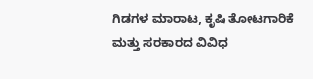ಗಿಡಗಳ ಮಾರಾಟ, ಕೃಷಿ ತೋಟಗಾರಿಕೆ ಮತ್ತು ಸರಕಾರದ ವಿವಿಧ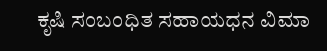ಕೃಷಿ ಸಂಬಂಧಿತ ಸಹಾಯಧನ ವಿಮಾ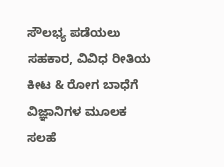ಸೌಲಭ್ಯ ಪಡೆಯಲು ಸಹಕಾರ, ವಿವಿಧ ರೀತಿಯ ಕೀಟ & ರೋಗ ಬಾಧೆಗೆ ವಿಜ್ಞಾನಿಗಳ ಮೂಲಕ ಸಲಹೆ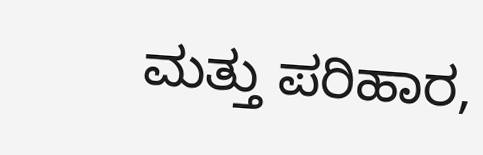ಮತ್ತು ಪರಿಹಾರ,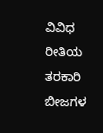ವಿವಿಧ ರೀತಿಯ ತರಕಾರಿ ಬೀಜಗಳ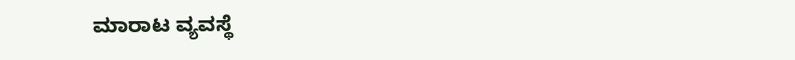ಮಾರಾಟ ವ್ಯವಸ್ಥೆ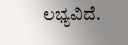ಲಭ್ಯವಿದೆ.